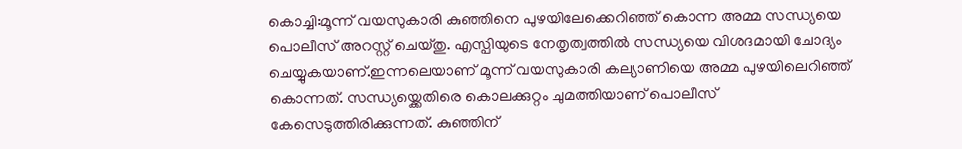കൊച്ചി:മൂന്ന് വയസുകാരി കുഞ്ഞിനെ പുഴയിലേക്കെറിഞ്ഞ് കൊന്ന അമ്മ സന്ധ്യയെ പൊലീസ് അറസ്റ്റ് ചെയ്തു. എസ്പിയുടെ നേതൃത്വത്തിൽ സന്ധ്യയെ വിശദമായി ചോദ്യം ചെയ്യുകയാണ്.ഇന്നലെയാണ് മൂന്ന് വയസുകാരി കല്യാണിയെ അമ്മ പുഴയിലെറിഞ്ഞ് കൊന്നത്. സന്ധ്യയ്ക്കെതിരെ കൊലക്കുറ്റം ചുമത്തിയാണ് പൊലീസ് കേസെടുത്തിരിക്കുന്നത്. കുഞ്ഞിന്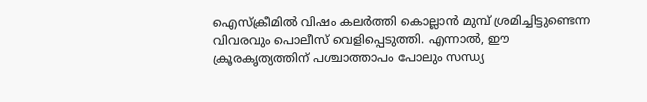ഐസ്ക്രീമിൽ വിഷം കലർത്തി കൊല്ലാൻ മുമ്പ് ശ്രമിച്ചിട്ടുണ്ടെന്ന വിവരവും പൊലീസ് വെളിപ്പെടുത്തി. എന്നാൽ, ഈ ക്രൂരകൃത്യത്തിന് പശ്ചാത്താപം പോലും സന്ധ്യ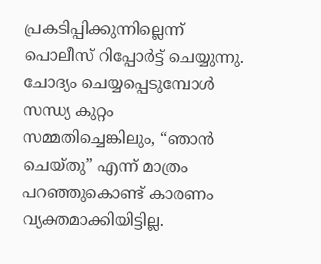പ്രകടിപ്പിക്കുന്നില്ലെന്ന് പൊലീസ് റിപ്പോർട്ട് ചെയ്യുന്നു. ചോദ്യം ചെയ്യപ്പെടുമ്പോൾ സന്ധ്യ കുറ്റം സമ്മതിച്ചെങ്കിലും, “ഞാൻ ചെയ്തു” എന്ന് മാത്രം പറഞ്ഞുകൊണ്ട് കാരണം വ്യക്തമാക്കിയിട്ടില്ല.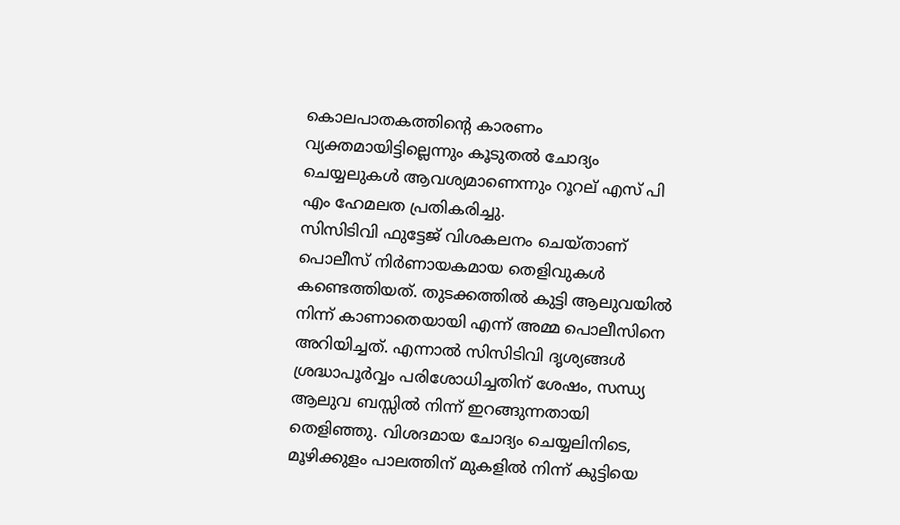കൊലപാതകത്തിന്റെ കാരണം വ്യക്തമായിട്ടില്ലെന്നും കൂടുതൽ ചോദ്യം ചെയ്യലുകൾ ആവശ്യമാണെന്നും റൂറല് എസ് പി എം ഹേമലത പ്രതികരിച്ചു.
സിസിടിവി ഫുട്ടേജ് വിശകലനം ചെയ്താണ് പൊലീസ് നിർണായകമായ തെളിവുകൾ കണ്ടെത്തിയത്. തുടക്കത്തിൽ കുട്ടി ആലുവയിൽ നിന്ന് കാണാതെയായി എന്ന് അമ്മ പൊലീസിനെ അറിയിച്ചത്. എന്നാൽ സിസിടിവി ദൃശ്യങ്ങൾ ശ്രദ്ധാപൂർവ്വം പരിശോധിച്ചതിന് ശേഷം, സന്ധ്യ ആലുവ ബസ്സിൽ നിന്ന് ഇറങ്ങുന്നതായി തെളിഞ്ഞു. വിശദമായ ചോദ്യം ചെയ്യലിനിടെ, മൂഴിക്കുളം പാലത്തിന് മുകളിൽ നിന്ന് കുട്ടിയെ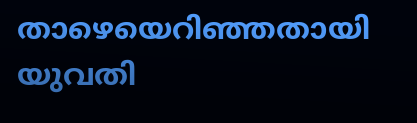താഴെയെറിഞ്ഞതായി യുവതി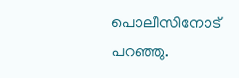പൊലീസിനോട് പറഞ്ഞു.